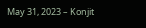May 31, 2023 – Konjit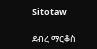Sitotaw

ደብረ ማርቆስ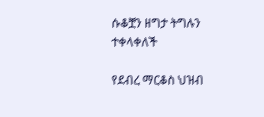ሱቆቿን ዘግታ ትግሉን ተቀላቀለች

የደብረ ማርቆስ ህዝብ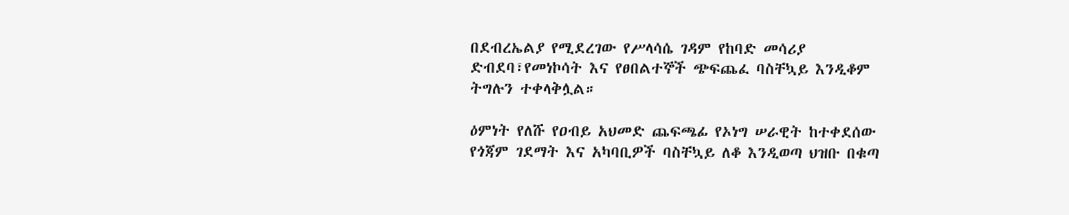በደብረኤልያ የሚደረገው የሥላሳሴ ገዳም የከባድ መሳሪያ ድብደባ፣የመነኮሳት እና የፀበልተኞች ጭፍጨፈ ባስቸኳይ እንዲቆም ትግሉን ተቀላቅሏል።

ዕምነት የለሹ የዐብይ አህመድ ጨፍጫፊ የኦነግ ሠራዊት ከተቀደሰው የጎጃም ገደማት እና አካባቢዎች ባስቸኳይ ለቆ እንዲወጣ ህዝቡ በቁጣ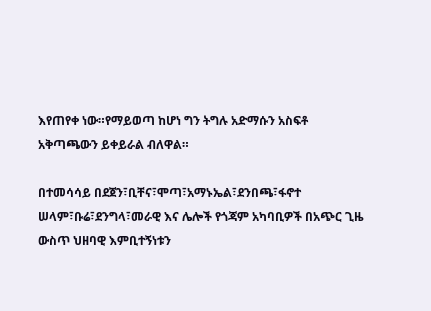እየጠየቀ ነው።የማይወጣ ከሆነ ግን ትግሉ አድማሱን አስፍቶ አቅጣጫውን ይቀይራል ብለዋል።

በተመሳሳይ በደጀን፣ቢቸና፣ሞጣ፣አማኑኤል፣ደንበጫ፣ፋኖተ ሠላም፣ቡሬ፣ደንግላ፣መራዊ እና ሌሎች የጎጃም አካባቢዎች በአጭር ጊዜ ውስጥ ህዘባዊ እምቢተኝነቱን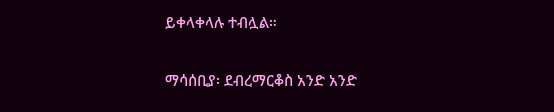ይቀላቀላሉ ተብሏል።

ማሳሰቢያ፡ ደብረማርቆስ አንድ አንድ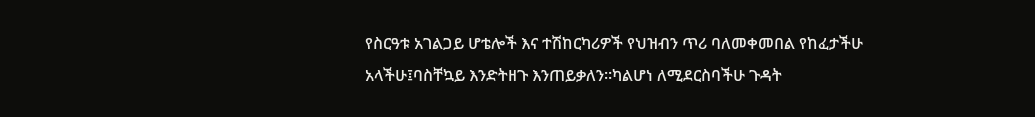የስርዓቱ አገልጋይ ሆቴሎች እና ተሽከርካሪዎች የህዝብን ጥሪ ባለመቀመበል የከፈታችሁ አላችሁ፤ባስቸኳይ እንድትዘጉ እንጠይቃለን።ካልሆነ ለሚደርስባችሁ ጉዳት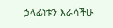ኃላፊነቱን እራሳችሁ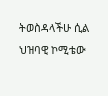ትወስዳላችሁ ሲል ህዝባዊ ኮሚቴው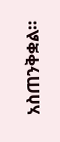አስጠንቅቋል።